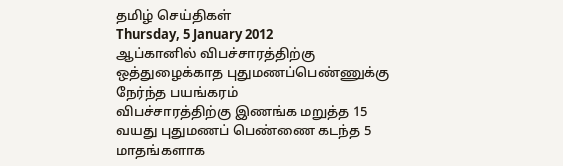தமிழ் செய்திகள்
Thursday, 5 January 2012
ஆப்கானில் விபச்சாரத்திற்கு ஒத்துழைக்காத புதுமணப்பெண்ணுக்கு நேர்ந்த பயங்கரம்
விபச்சாரத்திற்கு இணங்க மறுத்த 15 வயது புதுமணப் பெண்ணை கடந்த 5 மாதங்களாக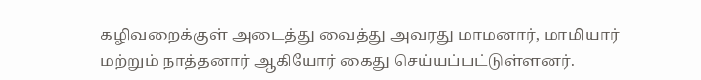கழிவறைக்குள் அடைத்து வைத்து அவரது மாமனார், மாமியார் மற்றும் நாத்தனார் ஆகியோர் கைது செய்யப்பட்டுள்ளனர்.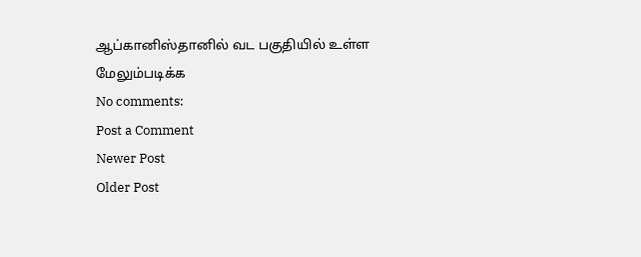ஆப்கானிஸ்தானில் வட பகுதியில் உள்ள
மேலும்படிக்க
No comments:
Post a Comment
Newer Post
Older Post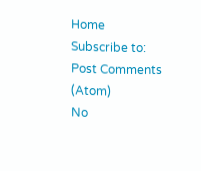Home
Subscribe to:
Post Comments (Atom)
No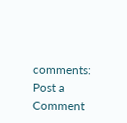comments:
Post a Comment